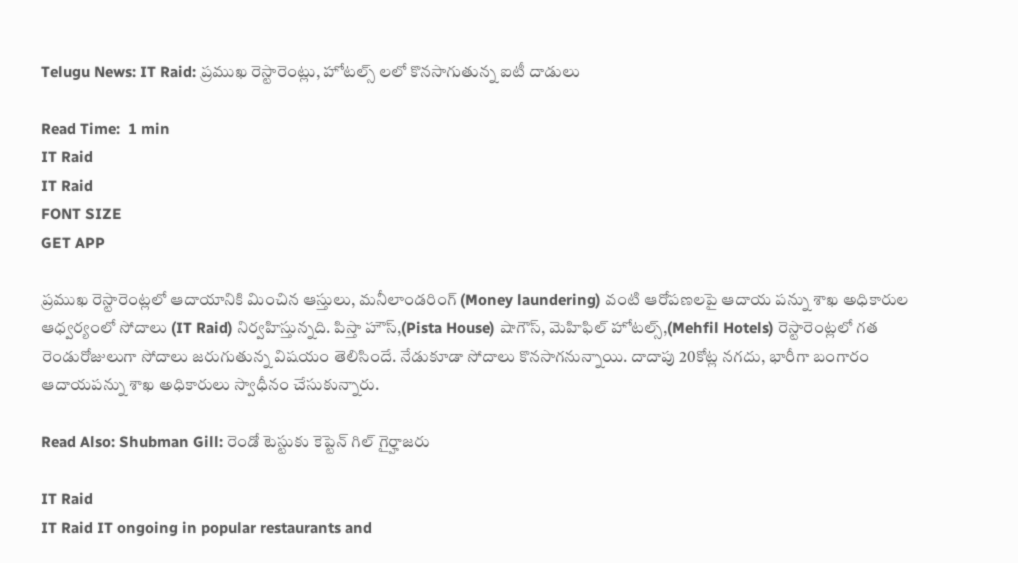Telugu News: IT Raid: ప్రముఖ రెస్టారెంట్లు, హోటల్స్ లలో కొనసాగుతున్న ఐటీ దాడులు

Read Time:  1 min
IT Raid
IT Raid
FONT SIZE
GET APP

ప్రముఖ రెస్టారెంట్లలో ఆదాయానికి మించిన ఆస్తులు, మనీలాండరింగ్ (Money laundering) వంటి ఆరోపణలపై ఆదాయ పన్ను శాఖ అధికారుల ఆధ్వర్యంలో సోదాలు (IT Raid) నిర్వహిస్తున్నది. పిస్తా హౌస్,(Pista House) షాగౌస్, మెహిఫిల్ హోటల్స్,(Mehfil Hotels) రెస్టారెంట్లలో గత రెండురోజులుగా సోదాలు జరుగుతున్న విషయం తెలిసిందే. నేడుకూడా సోదాలు కొనసాగనున్నాయి. దాదాపు 20కోట్ల నగదు, భారీగా బంగారం ఆదాయపన్ను శాఖ అధికారులు స్వాధీనం చేసుకున్నారు.

Read Also: Shubman Gill: రెండో టెస్టుకు కెప్టెన్ గిల్ గైర్హాజరు

IT Raid
IT Raid IT ongoing in popular restaurants and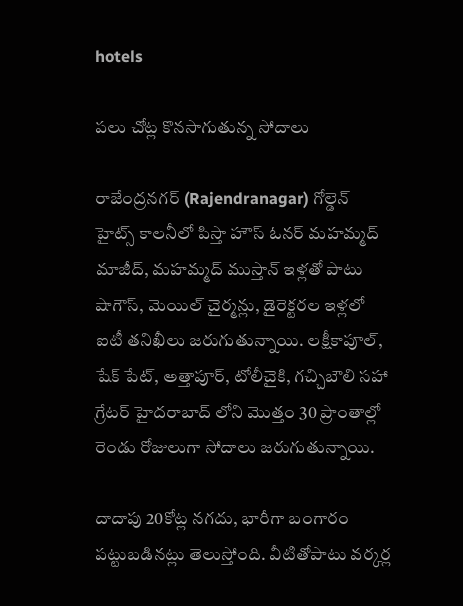hotels

పలు చోట్ల కొనసాగుతున్న సోదాలు

రాజేంద్రనగర్ (Rajendranagar) గోల్డెన్ హైట్స్ కాలనీలో పిస్తా హౌస్ ఓనర్ మహమ్మద్ మాజీద్, మహమ్మద్ ముస్తాన్ ఇళ్లతో పాటు షాగౌస్, మెయిల్ చైర్మన్లు, డైరెక్టరల ఇళ్లలో ఐటీ తనిఖీలు జరుగుతున్నాయి. లక్షీకాపూల్, షేక్ పేట్, అత్తాపూర్, టోలీచైకి, గచ్చిబౌలి సహా గ్రేటర్ హైదరాబాద్ లోని మొత్తం 30 ప్రాంతాల్లో రెండు రోజులుగా సోదాలు జరుగుతున్నాయి.

దాదాపు 20కోట్ల నగదు, భారీగా బంగారం పట్టుబడినట్లు తెలుస్తోంది. వీటితోపాటు వర్కర్ల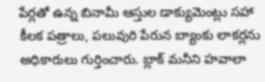పేర్లతో ఉన్న బినామీ ఆస్తుల డాక్యుమెంట్లు సహా కీలక పత్రాలు, పలువురి పేరున బ్యాంకు లాకర్లను అధికారులు గుర్తించారు. బ్లాక్ మనీని హవాలా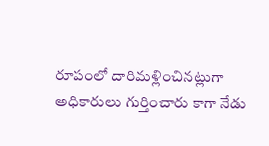రూపంలో దారిమళ్లించినట్లుగా అధికారులు గుర్తించారు కాగా నేడు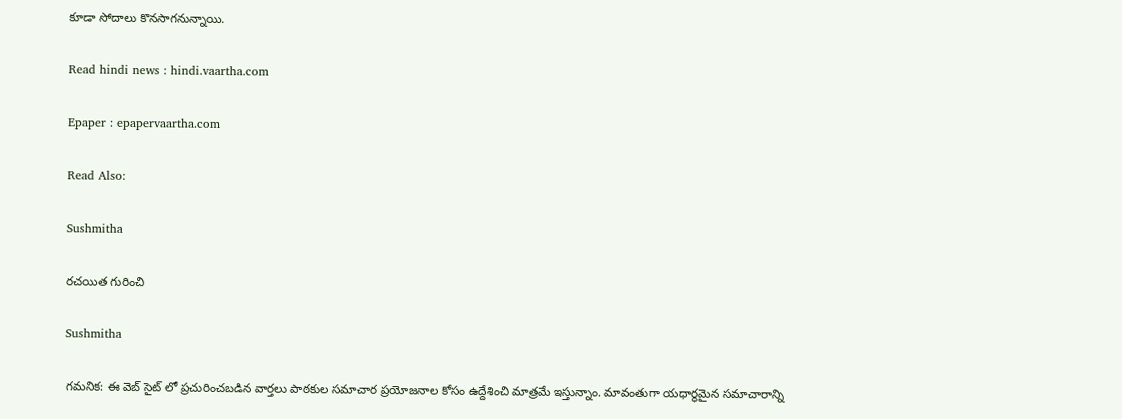కూడా సోదాలు కొనసాగనున్నాయి.

Read hindi news : hindi.vaartha.com

Epaper : epapervaartha.com

Read Also:

Sushmitha

రచయిత గురించి

Sushmitha

గమనిక: ఈ వెబ్ సైట్ లో ప్రచురించబడిన వార్తలు పాఠకుల సమాచార ప్రయోజనాల కోసం ఉద్దేశించి మాత్రమే ఇస్తున్నాం. మావంతుగా యధార్థమైన సమాచారాన్ని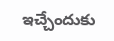ఇచ్చేందుకు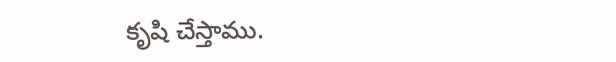కృషి చేస్తాము.